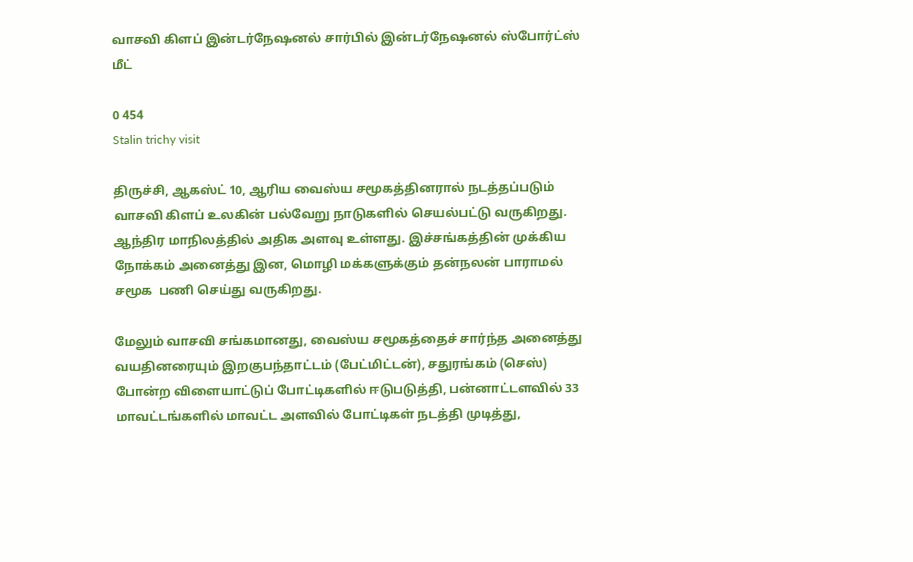வாசவி கிளப் இன்டர்நேஷனல் சார்பில் இன்டர்நேஷனல் ஸ்போர்ட்ஸ் மீட்

0 454
Stalin trichy visit

திருச்சி, ஆகஸ்ட் 10, ஆரிய வைஸ்ய சமூகத்தினரால் நடத்தப்படும் வாசவி கிளப் உலகின் பல்வேறு நாடுகளில் செயல்பட்டு வருகிறது. ஆந்திர மாநிலத்தில் அதிக அளவு உள்ளது. இச்சங்கத்தின் முக்கிய நோக்கம் அனைத்து இன, மொழி மக்களுக்கும் தன்நலன் பாராமல் சமூக  பணி செய்து வருகிறது.

மேலும் வாசவி சங்கமானது, வைஸ்ய சமூகத்தைச் சார்ந்த அனைத்து வயதினரையும் இறகுபந்தாட்டம் (பேட்மிட்டன்), சதுரங்கம் (செஸ்) போன்ற விளையாட்டுப் போட்டிகளில் ஈடுபடுத்தி, பன்னாட்டளவில் 33 மாவட்டங்களில் மாவட்ட அளவில் போட்டிகள் நடத்தி முடித்து,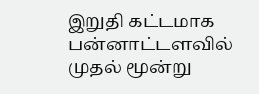இறுதி கட்டமாக பன்னாட்டளவில் முதல் மூன்று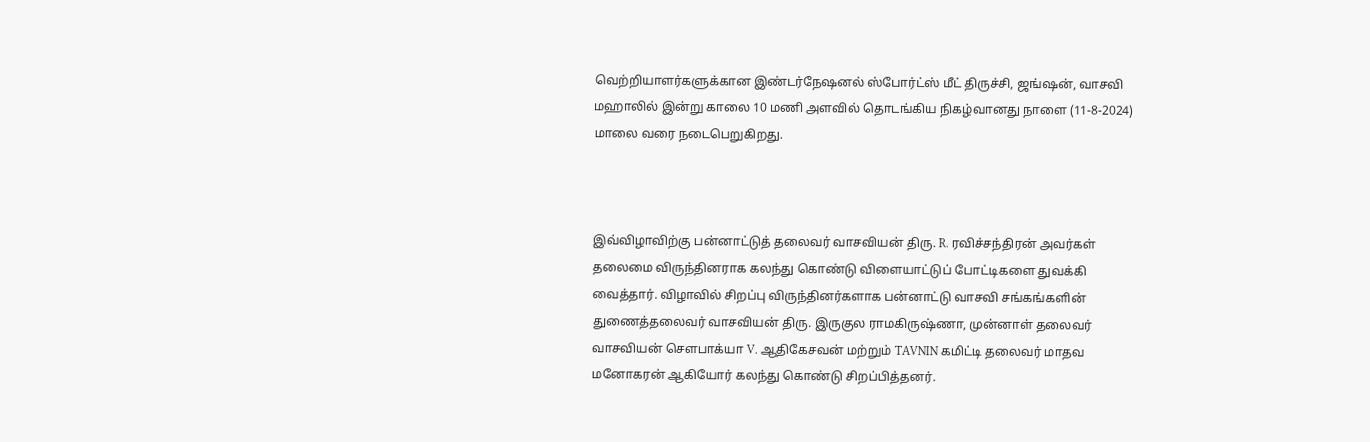வெற்றியாளர்களுக்கான இண்டர்நேஷனல் ஸ்போர்ட்ஸ் மீட் திருச்சி, ஜங்ஷன், வாசவி மஹாலில் இன்று காலை 10 மணி அளவில் தொடங்கிய நிகழ்வானது நாளை (11-8-2024) மாலை வரை நடைபெறுகிறது.



இவ்விழாவிற்கு பன்னாட்டுத் தலைவர் வாசவியன் திரு. R. ரவிச்சந்திரன் அவர்கள் தலைமை விருந்தினராக கலந்து கொண்டு விளையாட்டுப் போட்டிகளை துவக்கி வைத்தார். விழாவில் சிறப்பு விருந்தினர்களாக பன்னாட்டு வாசவி சங்கங்களின் துணைத்தலைவர் வாசவியன் திரு. இருகுல ராமகிருஷ்ணா, முன்னாள் தலைவர் வாசவியன் சௌபாக்யா V. ஆதிகேசவன் மற்றும் TAVNIN கமிட்டி தலைவர் மாதவ மனோகரன் ஆகியோர் கலந்து கொண்டு சிறப்பித்தனர்.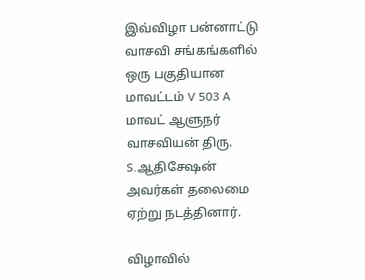இவ்விழா பன்னாட்டு வாசவி சங்கங்களில் ஒரு பகுதியான மாவட்டம் V 503 A மாவட் ஆளுநர் வாசவியன் திரு. S.ஆதிசேஷன் அவர்கள் தலைமை ஏற்று நடத்தினார்.

விழாவில்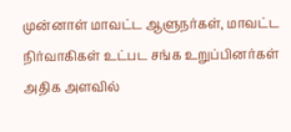முன்னாள் மாவட்ட ஆளுநர்கள், மாவட்ட நிர்வாகிகள் உட்பட சங்க உறுப்பினர்கள் அதிக அளவில்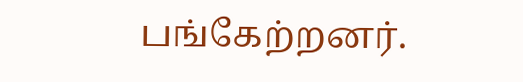பங்கேற்றனர்.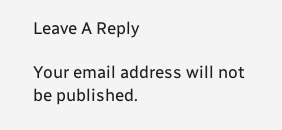Leave A Reply

Your email address will not be published.